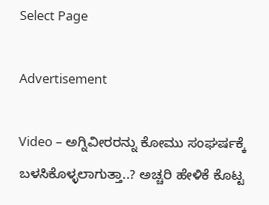Select Page

Advertisement

Video – ಅಗ್ನಿವೀರರನ್ನು ಕೋಮು ಸಂಘರ್ಷಕ್ಕೆ ಬಳಸಿಕೊಳ್ಳಲಾಗುತ್ತಾ..? ಅಚ್ಚರಿ ಹೇಳಿಕೆ ಕೊಟ್ಟ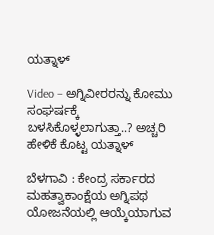ಯತ್ನಾಳ್

Video – ಅಗ್ನಿವೀರರನ್ನು ಕೋಮು ಸಂಘರ್ಷಕ್ಕೆ ಬಳಸಿಕೊಳ್ಳಲಾಗುತ್ತಾ..? ಅಚ್ಚರಿ ಹೇಳಿಕೆ ಕೊಟ್ಟ ಯತ್ನಾಳ್

ಬೆಳಗಾವಿ : ಕೇಂದ್ರ ಸರ್ಕಾರದ ಮಹತ್ವಾಕಾಂಕ್ಷೆಯ ಅಗ್ನಿಪಥ ಯೋಜನೆಯಲ್ಲಿ ಆಯ್ಕೆಯಾಗುವ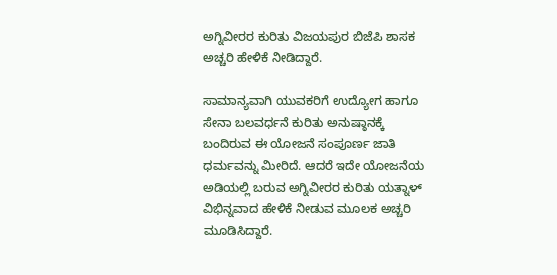ಅಗ್ನಿವೀರರ ಕುರಿತು ವಿಜಯಪುರ ಬಿಜೆಪಿ ಶಾಸಕ ಅಚ್ಚರಿ ಹೇಳಿಕೆ ನೀಡಿದ್ದಾರೆ‌.

ಸಾಮಾನ್ಯವಾಗಿ ಯುವಕರಿಗೆ ಉದ್ಯೋಗ ಹಾಗೂ ಸೇನಾ ಬಲವರ್ಧನೆ ಕುರಿತು ಅನುಷ್ಠಾನಕ್ಕೆ ಬಂದಿರುವ ಈ ಯೋಜನೆ ಸಂಪೂರ್ಣ ಜಾತಿ ಧರ್ಮವನ್ನು ಮೀರಿದೆ. ಆದರೆ ಇದೇ ಯೋಜನೆಯ ಅಡಿಯಲ್ಲಿ ಬರುವ ಅಗ್ನಿವೀರರ ಕುರಿತು ಯತ್ನಾಳ್ ವಿಭಿನ್ನವಾದ ಹೇಳಿಕೆ‌ ನೀಡುವ ಮೂಲಕ ಅಚ್ಚರಿ‌ ಮೂಡಿಸಿದ್ದಾರೆ.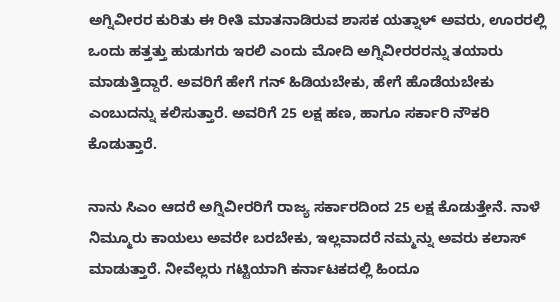ಅಗ್ನಿವೀರರ ಕುರಿತು ಈ ರೀತಿ ಮಾತನಾಡಿರುವ ಶಾಸಕ ಯತ್ನಾಳ್ ಅವರು, ಊರರಲ್ಲಿ ಒಂದು ಹತ್ತತ್ತು ಹುಡುಗರು ಇರಲಿ ಎಂದು ಮೋದಿ ಅಗ್ನಿವೀರರರನ್ನು ತಯಾರು ಮಾಡುತ್ತಿದ್ದಾರೆ. ಅವರಿಗೆ ಹೇಗೆ ಗನ್ ಹಿಡಿಯಬೇಕು, ಹೇಗೆ ಹೊಡೆಯಬೇಕು ಎಂಬುದನ್ನು ಕಲಿಸುತ್ತಾರೆ. ಅವರಿಗೆ 25 ಲಕ್ಷ ಹಣ, ಹಾಗೂ ಸರ್ಕಾರಿ ನೌಕರಿ ಕೊಡುತ್ತಾರೆ.

ನಾನು ಸಿಎಂ ಆದರೆ ಅಗ್ನಿವೀರರಿಗೆ ರಾಜ್ಯ ಸರ್ಕಾರದಿಂದ 25 ಲಕ್ಷ ಕೊಡುತ್ತೇನೆ. ನಾಳೆ ನಿಮ್ಮೂರು ಕಾಯಲು ಅವರೇ ಬರಬೇಕು, ಇಲ್ಲವಾದರೆ ನಮ್ಮನ್ನು ಅವರು ಕಲಾಸ್ ಮಾಡುತ್ತಾರೆ. ನೀವೆಲ್ಲರು ಗಟ್ಟಿಯಾಗಿ ಕರ್ನಾಟಕದಲ್ಲಿ ಹಿಂದೂ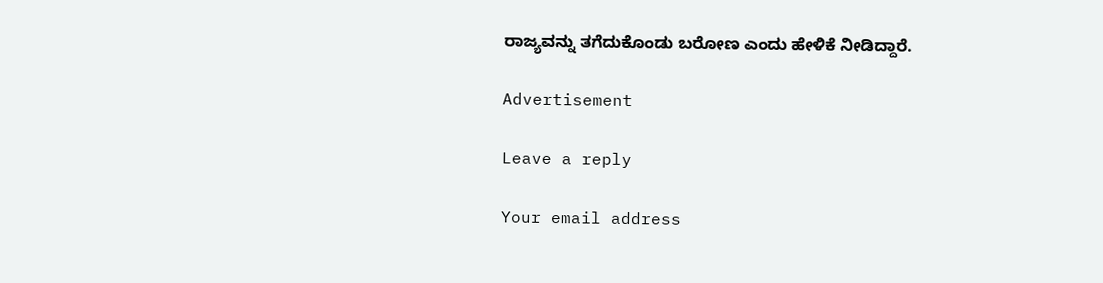ರಾಜ್ಯವನ್ನು ತಗೆದುಕೊಂಡು ಬರೋಣ ಎಂದು ಹೇಳಿಕೆ‌ ನೀಡಿದ್ದಾರೆ.

Advertisement

Leave a reply

Your email address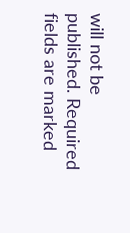will not be published. Required fields are marked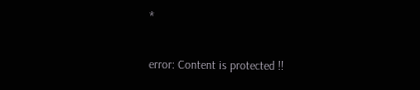*

error: Content is protected !!